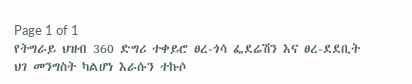Page 1 of 1
የትግራይ ህዝብ 360 ድግሪ ተቀይሮ ፀረ-ጎሳ ፌደሬሽን እና ፀረ-ደደቢት ህገ መንግስት ካልሆነ እራሱን ተኩሶ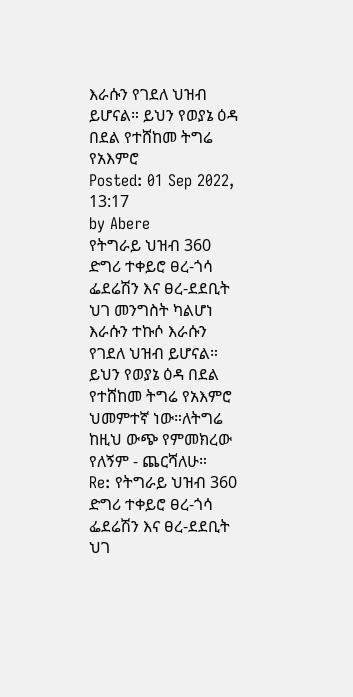እራሱን የገደለ ህዝብ ይሆናል። ይህን የወያኔ ዕዳ በደል የተሸከመ ትግሬ የአእምሮ
Posted: 01 Sep 2022, 13:17
by Abere
የትግራይ ህዝብ 360 ድግሪ ተቀይሮ ፀረ-ጎሳ ፌደሬሽን እና ፀረ-ደደቢት ህገ መንግስት ካልሆነ እራሱን ተኩሶ እራሱን የገደለ ህዝብ ይሆናል። ይህን የወያኔ ዕዳ በደል የተሸከመ ትግሬ የአእምሮ ህመምተኛ ነው።ለትግሬ ከዚህ ውጭ የምመክረው የለኝም - ጨርሻለሁ።
Re: የትግራይ ህዝብ 360 ድግሪ ተቀይሮ ፀረ-ጎሳ ፌደሬሽን እና ፀረ-ደደቢት ህገ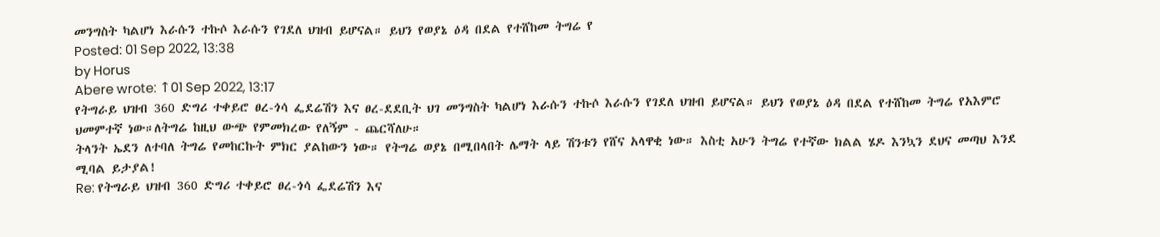መንግስት ካልሆነ እራሱን ተኩሶ እራሱን የገደለ ህዝብ ይሆናል። ይህን የወያኔ ዕዳ በደል የተሸከመ ትግሬ የ
Posted: 01 Sep 2022, 13:38
by Horus
Abere wrote: ↑01 Sep 2022, 13:17
የትግራይ ህዝብ 360 ድግሪ ተቀይሮ ፀረ-ጎሳ ፌደሬሽን እና ፀረ-ደደቢት ህገ መንግስት ካልሆነ እራሱን ተኩሶ እራሱን የገደለ ህዝብ ይሆናል። ይህን የወያኔ ዕዳ በደል የተሸከመ ትግሬ የአእምሮ ህመምተኛ ነው።ለትግሬ ከዚህ ውጭ የምመክረው የለኝም - ጨርሻለሁ።
ትላንት ኤደን ለተባለ ትግሬ የመከርኩት ምክር ያልከውን ነው። የትግሬ ወያኔ በሚበላበት ሌማት ላይ ሽንቱን የሸና አላዋቂ ነው። እስቲ አሁን ትግሬ የተኛው ክልል ሄዶ እንኳን ደህና መጣህ እንደ ሚባል ይታያል!
Re: የትግራይ ህዝብ 360 ድግሪ ተቀይሮ ፀረ-ጎሳ ፌደሬሽን እና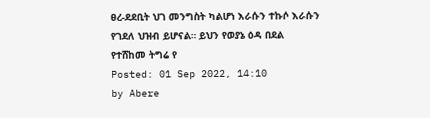ፀረ-ደደቢት ህገ መንግስት ካልሆነ እራሱን ተኩሶ እራሱን የገደለ ህዝብ ይሆናል። ይህን የወያኔ ዕዳ በደል የተሸከመ ትግሬ የ
Posted: 01 Sep 2022, 14:10
by Abere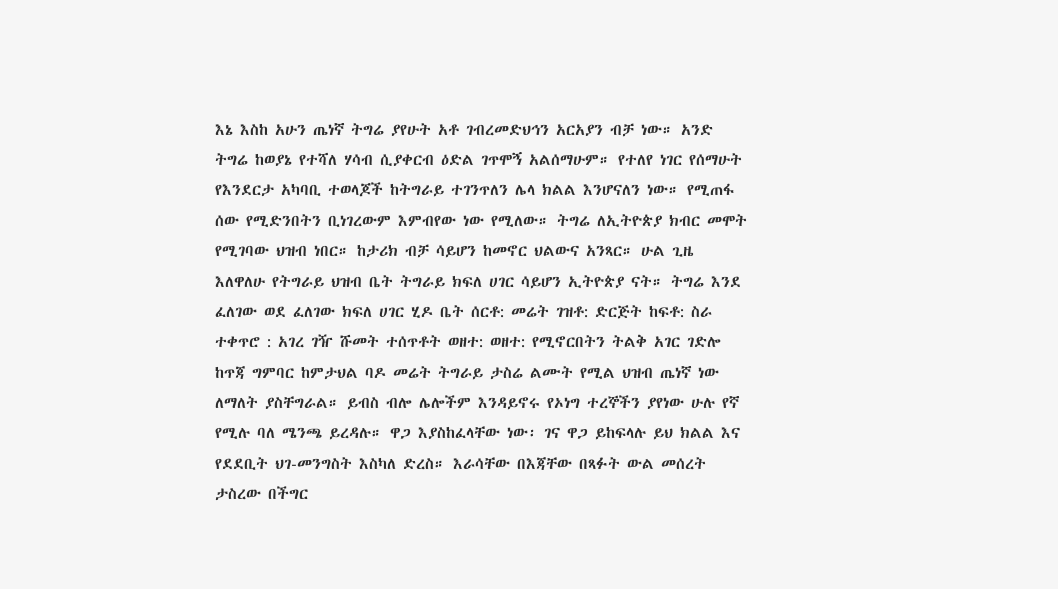እኔ እስከ አሁን ጤነኛ ትግሬ ያየሁት አቶ ገብረመድህኅን አርአያን ብቻ ነው። አንድ ትግሬ ከወያኔ የተሻለ ሃሳብ ሲያቀርብ ዕድል ገጥሞኝ አልሰማሁም። የተለየ ነገር የሰማሁት የእንደርታ አካባቢ ተወላጆች ከትግራይ ተገንጥለን ሌላ ክልል እንሆናለን ነው። የሚጠፋ ሰው የሚድንበትን ቢነገረውም እምብየው ነው የሚለው። ትግሬ ለኢትዮጵያ ክብር መሞት የሚገባው ህዝብ ነበር። ከታሪክ ብቻ ሳይሆን ከመኖር ህልውና አንጻር። ሁል ጊዜ እለዋለሁ የትግራይ ህዝብ ቤት ትግራይ ክፍለ ሀገር ሳይሆን ኢትዮጵያ ናት። ትግሬ እንደ ፈለገው ወደ ፈለገው ክፍለ ሀገር ሂዶ ቤት ሰርቶ: መሬት ገዝቶ: ድርጅት ከፍቶ: ስራ ተቀጥሮ : አገረ ገዥ ሹመት ተሰጥቶት ወዘተ: ወዘተ: የሚኖርበትን ትልቅ አገር ገድሎ ከጥጃ ግምባር ከምታህል ባዶ መሬት ትግራይ ታስሬ ልሙት የሚል ህዝብ ጤነኛ ነው ለማለት ያስቸግራል። ይብስ ብሎ ሌሎችም እንዳይኖሩ የኦነግ ተረኞችን ያየነው ሁሉ የኛ የሚሉ ባለ ሜንጫ ይረዳሉ። ዋጋ እያስከፈላቸው ነው፡ ገና ዋጋ ይከፍላሉ ይህ ክልል እና የደደቢት ህገ-መንግስት እስካለ ድረስ። እራሳቸው በእጃቸው በጻፉት ውል መሰረት ታስረው በችግር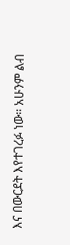እና በውርደት እየተገረፉ ነው። አሁንም ልብ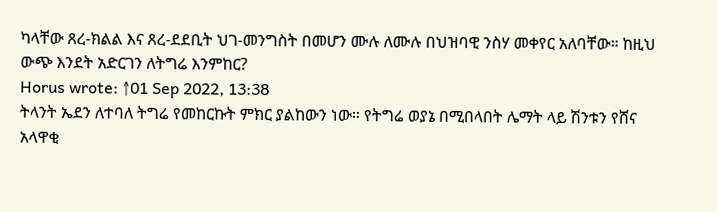ካላቸው ጸረ-ክልል እና ጸረ-ደደቢት ህገ-መንግስት በመሆን ሙሉ ለሙሉ በህዝባዊ ንስሃ መቀየር አለባቸው። ከዚህ ውጭ እንደት አድርገን ለትግሬ እንምከር?
Horus wrote: ↑01 Sep 2022, 13:38
ትላንት ኤደን ለተባለ ትግሬ የመከርኩት ምክር ያልከውን ነው። የትግሬ ወያኔ በሚበላበት ሌማት ላይ ሽንቱን የሸና አላዋቂ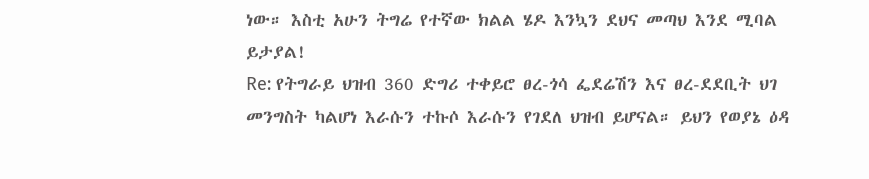ነው። እስቲ አሁን ትግሬ የተኛው ክልል ሄዶ እንኳን ደህና መጣህ እንደ ሚባል ይታያል!
Re: የትግራይ ህዝብ 360 ድግሪ ተቀይሮ ፀረ-ጎሳ ፌደሬሽን እና ፀረ-ደደቢት ህገ መንግስት ካልሆነ እራሱን ተኩሶ እራሱን የገደለ ህዝብ ይሆናል። ይህን የወያኔ ዕዳ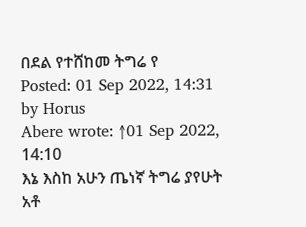በደል የተሸከመ ትግሬ የ
Posted: 01 Sep 2022, 14:31
by Horus
Abere wrote: ↑01 Sep 2022, 14:10
እኔ እስከ አሁን ጤነኛ ትግሬ ያየሁት አቶ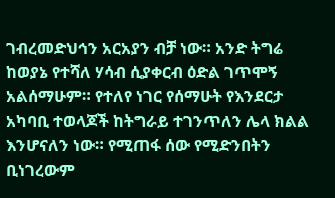ገብረመድህኅን አርአያን ብቻ ነው። አንድ ትግሬ ከወያኔ የተሻለ ሃሳብ ሲያቀርብ ዕድል ገጥሞኝ አልሰማሁም። የተለየ ነገር የሰማሁት የእንደርታ አካባቢ ተወላጆች ከትግራይ ተገንጥለን ሌላ ክልል እንሆናለን ነው። የሚጠፋ ሰው የሚድንበትን ቢነገረውም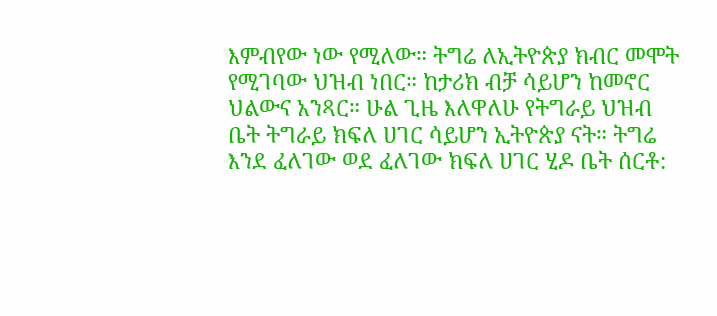እምብየው ነው የሚለው። ትግሬ ለኢትዮጵያ ክብር መሞት የሚገባው ህዝብ ነበር። ከታሪክ ብቻ ሳይሆን ከመኖር ህልውና አንጻር። ሁል ጊዜ እለዋለሁ የትግራይ ህዝብ ቤት ትግራይ ክፍለ ሀገር ሳይሆን ኢትዮጵያ ናት። ትግሬ እንደ ፈለገው ወደ ፈለገው ክፍለ ሀገር ሂዶ ቤት ሰርቶ: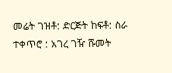መሬት ገዝቶ: ድርጅት ከፍቶ: ስራ ተቀጥሮ : አገረ ገዥ ሹመት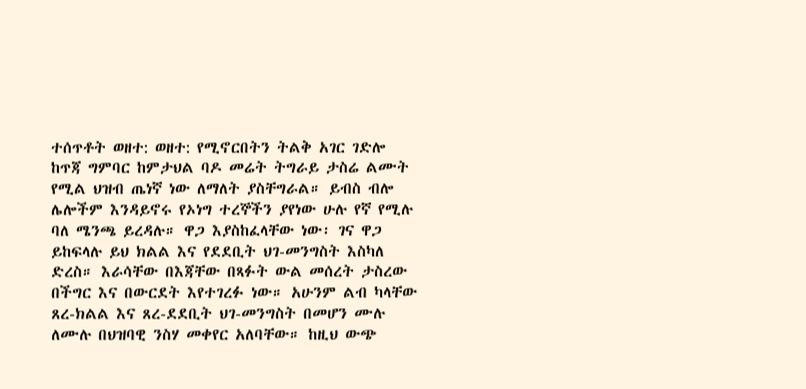ተሰጥቶት ወዘተ: ወዘተ: የሚኖርበትን ትልቅ አገር ገድሎ ከጥጃ ግምባር ከምታህል ባዶ መሬት ትግራይ ታስሬ ልሙት የሚል ህዝብ ጤነኛ ነው ለማለት ያስቸግራል። ይብስ ብሎ ሌሎችም እንዳይኖሩ የኦነግ ተረኞችን ያየነው ሁሉ የኛ የሚሉ ባለ ሜንጫ ይረዳሉ። ዋጋ እያስከፈላቸው ነው፡ ገና ዋጋ ይከፍላሉ ይህ ክልል እና የደደቢት ህገ-መንግስት እስካለ ድረስ። እራሳቸው በእጃቸው በጻፉት ውል መሰረት ታስረው በችግር እና በውርደት እየተገረፉ ነው። አሁንም ልብ ካላቸው ጸረ-ክልል እና ጸረ-ደደቢት ህገ-መንግስት በመሆን ሙሉ ለሙሉ በህዝባዊ ንስሃ መቀየር አለባቸው። ከዚህ ውጭ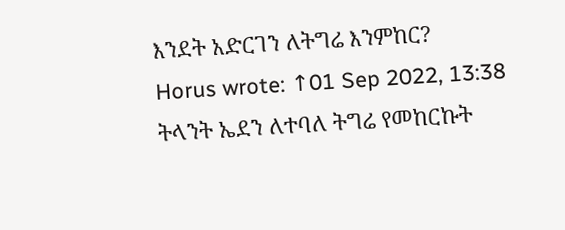እንደት አድርገን ለትግሬ እንምከር?
Horus wrote: ↑01 Sep 2022, 13:38
ትላንት ኤደን ለተባለ ትግሬ የመከርኩት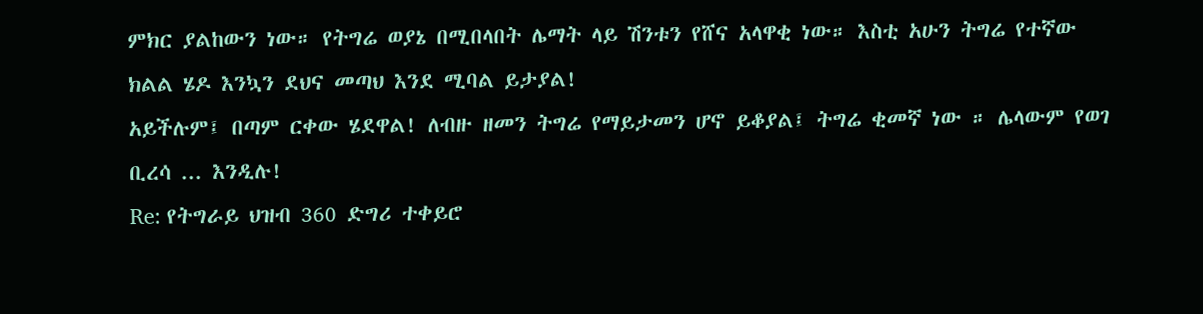ምክር ያልከውን ነው። የትግሬ ወያኔ በሚበላበት ሌማት ላይ ሽንቱን የሸና አላዋቂ ነው። እስቲ አሁን ትግሬ የተኛው ክልል ሄዶ እንኳን ደህና መጣህ እንደ ሚባል ይታያል!
አይችሉም፤ በጣም ርቀው ሄደዋል! ለብዙ ዘመን ትግሬ የማይታመን ሆኖ ይቆያል፤ ትግሬ ቂመኛ ነው ። ሌላውም የወገ ቢረሳ ... እንዲሉ!
Re: የትግራይ ህዝብ 360 ድግሪ ተቀይሮ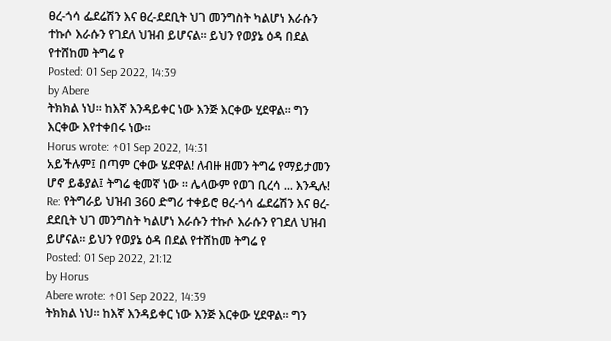ፀረ-ጎሳ ፌደሬሽን እና ፀረ-ደደቢት ህገ መንግስት ካልሆነ እራሱን ተኩሶ እራሱን የገደለ ህዝብ ይሆናል። ይህን የወያኔ ዕዳ በደል የተሸከመ ትግሬ የ
Posted: 01 Sep 2022, 14:39
by Abere
ትክክል ነህ። ከእኛ እንዳይቀር ነው እንጅ እርቀው ሂደዋል። ግን እርቀው እየተቀበሩ ነው።
Horus wrote: ↑01 Sep 2022, 14:31
አይችሉም፤ በጣም ርቀው ሄደዋል! ለብዙ ዘመን ትግሬ የማይታመን ሆኖ ይቆያል፤ ትግሬ ቂመኛ ነው ። ሌላውም የወገ ቢረሳ ... እንዲሉ!
Re: የትግራይ ህዝብ 360 ድግሪ ተቀይሮ ፀረ-ጎሳ ፌደሬሽን እና ፀረ-ደደቢት ህገ መንግስት ካልሆነ እራሱን ተኩሶ እራሱን የገደለ ህዝብ ይሆናል። ይህን የወያኔ ዕዳ በደል የተሸከመ ትግሬ የ
Posted: 01 Sep 2022, 21:12
by Horus
Abere wrote: ↑01 Sep 2022, 14:39
ትክክል ነህ። ከእኛ እንዳይቀር ነው እንጅ እርቀው ሂደዋል። ግን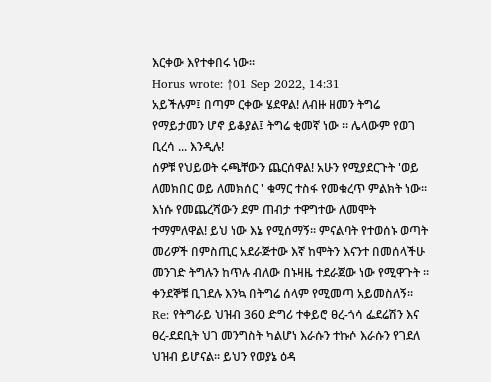እርቀው እየተቀበሩ ነው።
Horus wrote: ↑01 Sep 2022, 14:31
አይችሉም፤ በጣም ርቀው ሄደዋል! ለብዙ ዘመን ትግሬ የማይታመን ሆኖ ይቆያል፤ ትግሬ ቂመኛ ነው ። ሌላውም የወገ ቢረሳ ... እንዲሉ!
ሰዎቹ የህይወት ሩጫቸውን ጨርሰዋል! አሁን የሚያደርጉት 'ወይ ለመክበር ወይ ለመክሰር ' ቁማር ተስፋ የመቁረጥ ምልክት ነው። እነሱ የመጨረሻውን ደም ጠብታ ተዋግተው ለመሞት ተማምለዋል! ይህ ነው እኔ የሚሰማኝ። ምናልባት የተወሰኑ ወጣት መሪዎች በምስጢር አደራጅተው እኛ ከሞትን እናንተ በመሰላችሁ መንገድ ትግሉን ከጥሉ ብለው በኑዛዜ ተደራጀው ነው የሚዋጉት ። ቀንደኞቹ ቢገደሉ እንኳ በትግሬ ሰላም የሚመጣ አይመስለኝ።
Re: የትግራይ ህዝብ 360 ድግሪ ተቀይሮ ፀረ-ጎሳ ፌደሬሽን እና ፀረ-ደደቢት ህገ መንግስት ካልሆነ እራሱን ተኩሶ እራሱን የገደለ ህዝብ ይሆናል። ይህን የወያኔ ዕዳ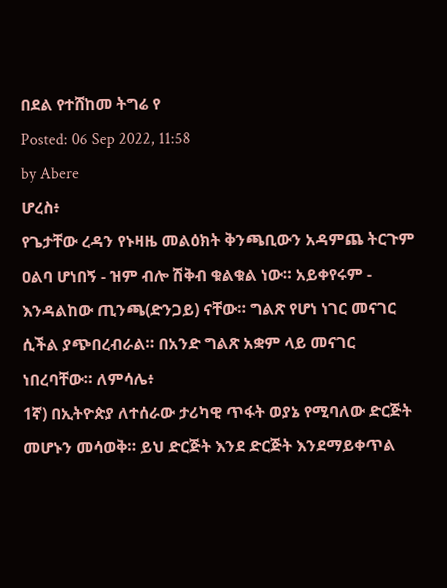በደል የተሸከመ ትግሬ የ
Posted: 06 Sep 2022, 11:58
by Abere
ሆረስ፥
የጌታቸው ረዳን የኑዛዜ መልዕክት ቅንጫቢውን አዳምጨ ትርጉም ዐልባ ሆነበኝ - ዝም ብሎ ሽቅብ ቁልቁል ነው። አይቀየሩም - እንዳልከው ጢንጫ(ድንጋይ) ናቸው። ግልጽ የሆነ ነገር መናገር ሲችል ያጭበረብራል። በአንድ ግልጽ አቋም ላይ መናገር ነበረባቸው። ለምሳሌ፥
1ኛ) በኢትዮጵያ ለተሰራው ታሪካዊ ጥፋት ወያኔ የሚባለው ድርጅት መሆኑን መሳወቅ። ይህ ድርጅት እንደ ድርጅት እንደማይቀጥል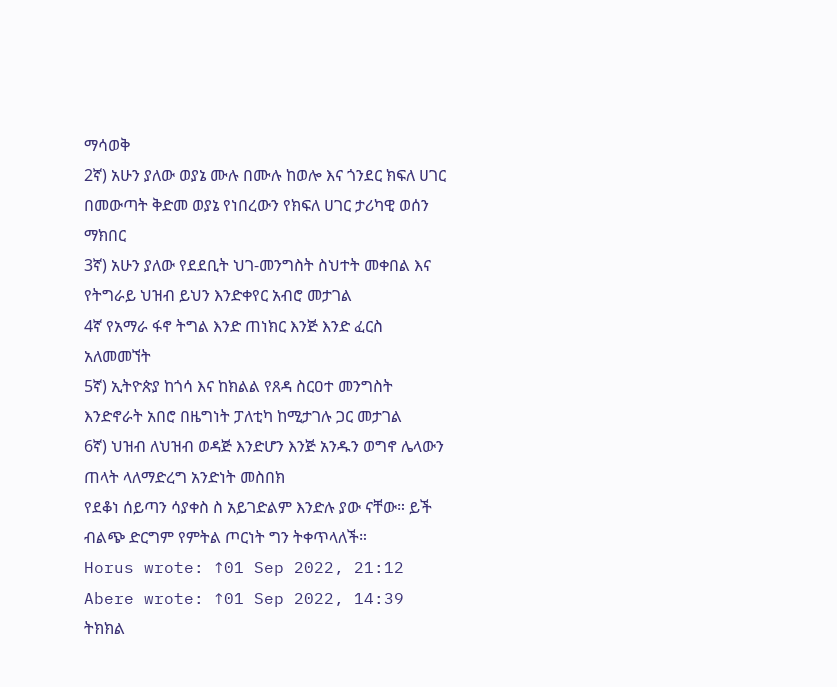ማሳወቅ
2ኛ) አሁን ያለው ወያኔ ሙሉ በሙሉ ከወሎ እና ጎንደር ክፍለ ሀገር በመውጣት ቅድመ ወያኔ የነበረውን የክፍለ ሀገር ታሪካዊ ወሰን ማክበር
3ኛ) አሁን ያለው የደደቢት ህገ-መንግስት ስህተት መቀበል እና የትግራይ ህዝብ ይህን እንድቀየር አብሮ መታገል
4ኛ የአማራ ፋኖ ትግል እንድ ጠነክር እንጅ እንድ ፈርስ አለመመኘት
5ኛ) ኢትዮጵያ ከጎሳ እና ከክልል የጸዳ ስርዐተ መንግስት እንድኖራት አበሮ በዜግነት ፓለቲካ ከሚታገሉ ጋር መታገል
6ኛ) ህዝብ ለህዝብ ወዳጅ እንድሆን እንጅ አንዱን ወግኖ ሌላውን ጠላት ላለማድረግ አንድነት መስበክ
የደቆነ ሰይጣን ሳያቀስ ስ አይገድልም እንድሉ ያው ናቸው። ይች ብልጭ ድርግም የምትል ጦርነት ግን ትቀጥላለች።
Horus wrote: ↑01 Sep 2022, 21:12
Abere wrote: ↑01 Sep 2022, 14:39
ትክክል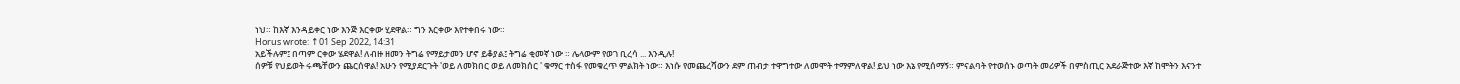ነህ። ከእኛ እንዳይቀር ነው እንጅ እርቀው ሂደዋል። ግን እርቀው እየተቀበሩ ነው።
Horus wrote: ↑01 Sep 2022, 14:31
አይችሉም፤ በጣም ርቀው ሄደዋል! ለብዙ ዘመን ትግሬ የማይታመን ሆኖ ይቆያል፤ ትግሬ ቂመኛ ነው ። ሌላውም የወገ ቢረሳ ... እንዲሉ!
ሰዎቹ የህይወት ሩጫቸውን ጨርሰዋል! አሁን የሚያደርጉት 'ወይ ለመክበር ወይ ለመክሰር ' ቁማር ተስፋ የመቁረጥ ምልክት ነው። እነሱ የመጨረሻውን ደም ጠብታ ተዋግተው ለመሞት ተማምለዋል! ይህ ነው እኔ የሚሰማኝ። ምናልባት የተወሰኑ ወጣት መሪዎች በምስጢር አደራጅተው እኛ ከሞትን እናንተ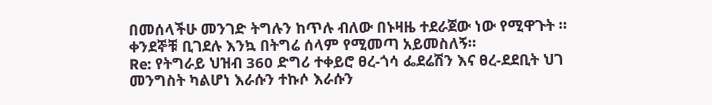በመሰላችሁ መንገድ ትግሉን ከጥሉ ብለው በኑዛዜ ተደራጀው ነው የሚዋጉት ። ቀንደኞቹ ቢገደሉ እንኳ በትግሬ ሰላም የሚመጣ አይመስለኝ።
Re: የትግራይ ህዝብ 360 ድግሪ ተቀይሮ ፀረ-ጎሳ ፌደሬሽን እና ፀረ-ደደቢት ህገ መንግስት ካልሆነ እራሱን ተኩሶ እራሱን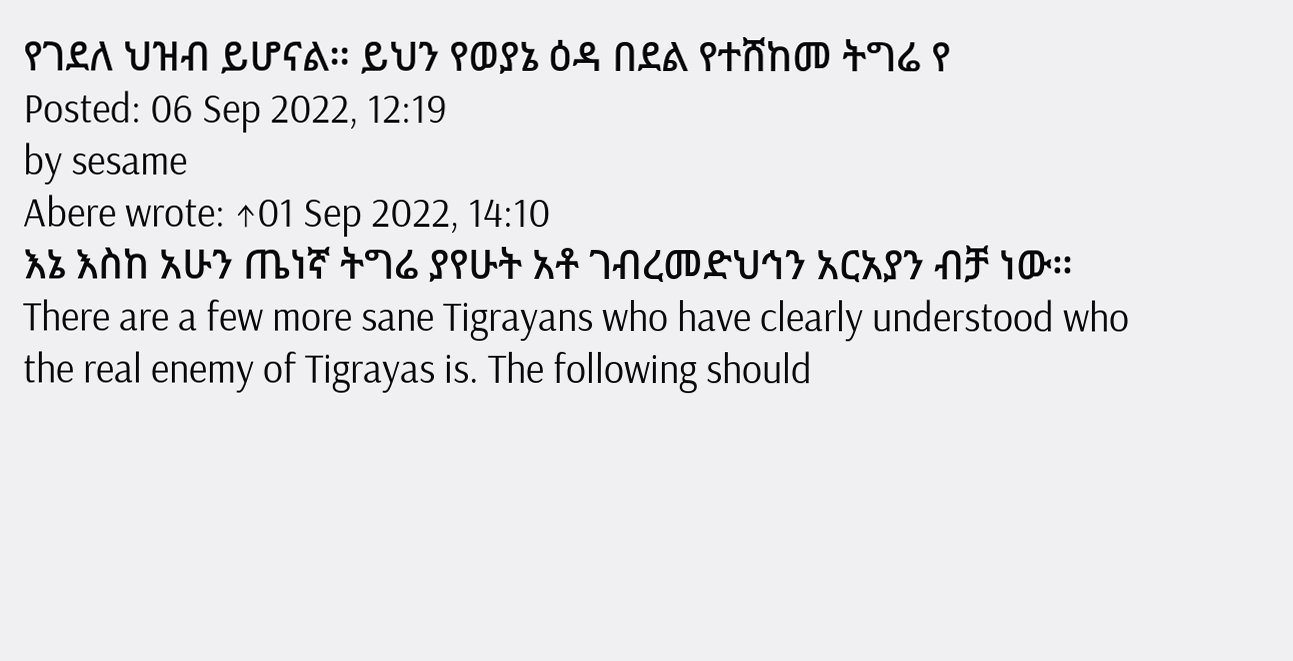የገደለ ህዝብ ይሆናል። ይህን የወያኔ ዕዳ በደል የተሸከመ ትግሬ የ
Posted: 06 Sep 2022, 12:19
by sesame
Abere wrote: ↑01 Sep 2022, 14:10
እኔ እስከ አሁን ጤነኛ ትግሬ ያየሁት አቶ ገብረመድህኅን አርአያን ብቻ ነው።
There are a few more sane Tigrayans who have clearly understood who the real enemy of Tigrayas is. The following should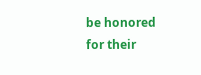be honored for their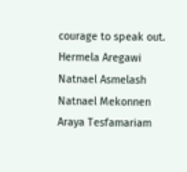courage to speak out.
Hermela Aregawi
Natnael Asmelash
Natnael Mekonnen
Araya Tesfamariam